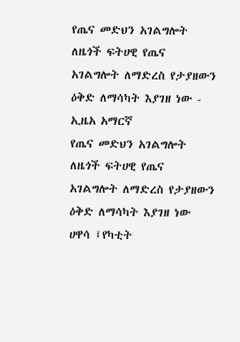የጤና መድህን አገልግሎት ለዜጎች ፍትሀዊ የጤና አገልግሎት ለማድረስ የታያዘውን ዕቅድ ለማሳካት እያገዘ ነው - ኢዜአ አማርኛ
የጤና መድህን አገልግሎት ለዜጎች ፍትሀዊ የጤና አገልግሎት ለማድረስ የታያዘውን ዕቅድ ለማሳካት እያገዘ ነው
ሀዋሳ ፤የካቲት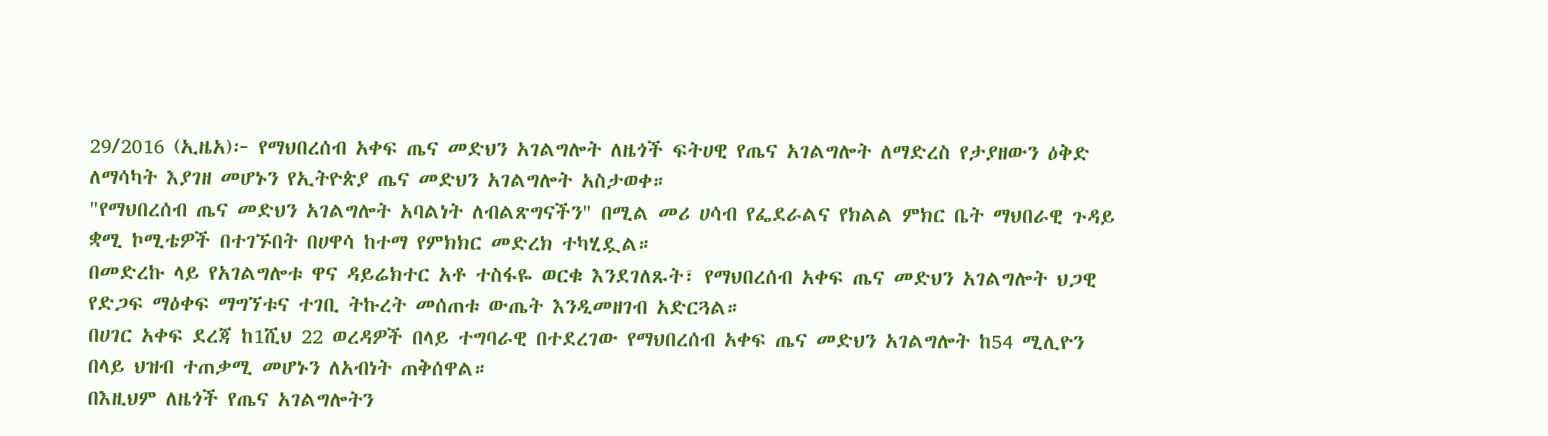29/2016 (ኢዜአ)፦ የማህበረሰብ አቀፍ ጤና መድህን አገልግሎት ለዜጎች ፍትሀዊ የጤና አገልግሎት ለማድረስ የታያዘውን ዕቅድ ለማሳካት እያገዘ መሆኑን የኢትዮጵያ ጤና መድህን አገልግሎት አስታወቀ።
"የማህበረሰብ ጤና መድህን አገልግሎት አባልነት ለብልጽግናችን" በሚል መሪ ሀሳብ የፌደራልና የክልል ምክር ቤት ማህበራዊ ጉዳይ ቋሚ ኮሚቴዎች በተገኙበት በሀዋሳ ከተማ የምክክር መድረክ ተካሂዷል።
በመድረኩ ላይ የአገልግሎቱ ዋና ዳይሬክተር አቶ ተስፋዬ ወርቁ እንደገለጹት፣ የማህበረሰብ አቀፍ ጤና መድህን አገልግሎት ህጋዊ የድጋፍ ማዕቀፍ ማግኘቱና ተገቢ ትኩረት መሰጠቱ ውጤት እንዲመዘገብ አድርጓል።
በሀገር አቀፍ ደረጃ ከ1ሺህ 22 ወረዳዎች በላይ ተግባራዊ በተደረገው የማህበረሰብ አቀፍ ጤና መድህን አገልግሎት ከ54 ሚሊዮን በላይ ህዝብ ተጠቃሚ መሆኑን ለአብነት ጠቅሰዋል።
በእዚህም ለዜጎች የጤና አገልግሎትን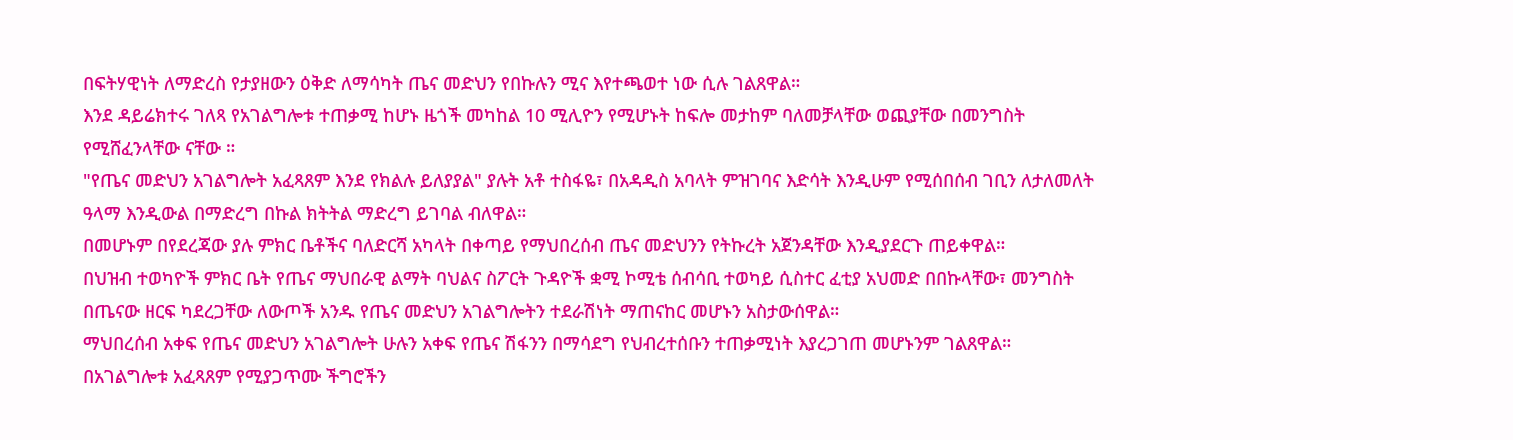በፍትሃዊነት ለማድረስ የታያዘውን ዕቅድ ለማሳካት ጤና መድህን የበኩሉን ሚና እየተጫወተ ነው ሲሉ ገልጸዋል።
እንደ ዳይሬክተሩ ገለጻ የአገልግሎቱ ተጠቃሚ ከሆኑ ዜጎች መካከል 10 ሚሊዮን የሚሆኑት ከፍሎ መታከም ባለመቻላቸው ወጪያቸው በመንግስት የሚሸፈንላቸው ናቸው ።
"የጤና መድህን አገልግሎት አፈጻጸም እንደ የክልሉ ይለያያል" ያሉት አቶ ተስፋዬ፣ በአዳዲስ አባላት ምዝገባና እድሳት እንዲሁም የሚሰበሰብ ገቢን ለታለመለት ዓላማ እንዲውል በማድረግ በኩል ክትትል ማድረግ ይገባል ብለዋል።
በመሆኑም በየደረጃው ያሉ ምክር ቤቶችና ባለድርሻ አካላት በቀጣይ የማህበረሰብ ጤና መድህንን የትኩረት አጀንዳቸው እንዲያደርጉ ጠይቀዋል።
በህዝብ ተወካዮች ምክር ቤት የጤና ማህበራዊ ልማት ባህልና ስፖርት ጉዳዮች ቋሚ ኮሚቴ ሰብሳቢ ተወካይ ሲስተር ፈቲያ አህመድ በበኩላቸው፣ መንግስት በጤናው ዘርፍ ካደረጋቸው ለውጦች አንዱ የጤና መድህን አገልግሎትን ተደራሽነት ማጠናከር መሆኑን አስታውሰዋል።
ማህበረሰብ አቀፍ የጤና መድህን አገልግሎት ሁሉን አቀፍ የጤና ሽፋንን በማሳደግ የህብረተሰቡን ተጠቃሚነት እያረጋገጠ መሆኑንም ገልጸዋል።
በአገልግሎቱ አፈጻጸም የሚያጋጥሙ ችግሮችን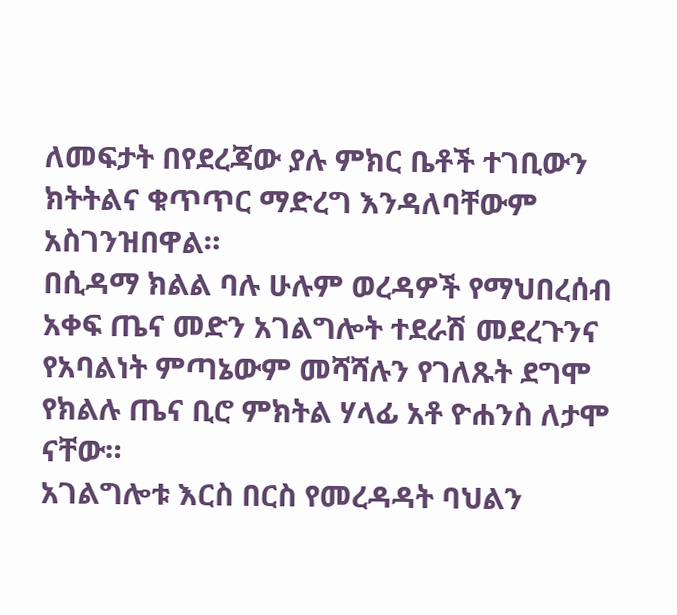ለመፍታት በየደረጃው ያሉ ምክር ቤቶች ተገቢውን ክትትልና ቁጥጥር ማድረግ እንዳለባቸውም አስገንዝበዋል።
በሲዳማ ክልል ባሉ ሁሉም ወረዳዎች የማህበረሰብ አቀፍ ጤና መድን አገልግሎት ተደራሽ መደረጉንና የአባልነት ምጣኔውም መሻሻሉን የገለጹት ደግሞ የክልሉ ጤና ቢሮ ምክትል ሃላፊ አቶ ዮሐንስ ለታሞ ናቸው።
አገልግሎቱ እርስ በርስ የመረዳዳት ባህልን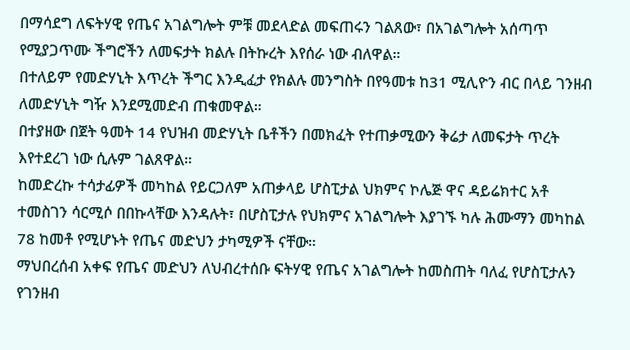በማሳደግ ለፍትሃዊ የጤና አገልግሎት ምቹ መደላድል መፍጠሩን ገልጸው፣ በአገልግሎት አሰጣጥ የሚያጋጥሙ ችግሮችን ለመፍታት ክልሉ በትኩረት እየሰራ ነው ብለዋል።
በተለይም የመድሃኒት እጥረት ችግር እንዲፈታ የክልሉ መንግስት በየዓመቱ ከ31 ሚሊዮን ብር በላይ ገንዘብ ለመድሃኒት ግዥ እንደሚመድብ ጠቁመዋል።
በተያዘው በጀት ዓመት 14 የህዝብ መድሃኒት ቤቶችን በመክፈት የተጠቃሚውን ቅሬታ ለመፍታት ጥረት እየተደረገ ነው ሲሉም ገልጸዋል።
ከመድረኩ ተሳታፊዎች መካከል የይርጋለም አጠቃላይ ሆስፒታል ህክምና ኮሌጅ ዋና ዳይሬክተር አቶ ተመስገን ሳርሚሶ በበኩላቸው እንዳሉት፣ በሆስፒታሉ የህክምና አገልግሎት እያገኙ ካሉ ሕሙማን መካከል 78 ከመቶ የሚሆኑት የጤና መድህን ታካሚዎች ናቸው።
ማህበረሰብ አቀፍ የጤና መድህን ለህብረተሰቡ ፍትሃዊ የጤና አገልግሎት ከመስጠት ባለፈ የሆስፒታሉን የገንዘብ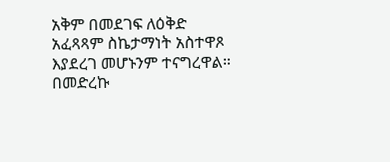አቅም በመደገፍ ለዕቅድ አፈጻጻም ስኬታማነት አስተዋጾ እያደረገ መሆኑንም ተናግረዋል።
በመድረኩ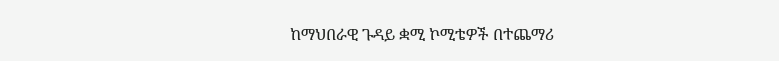ከማህበራዊ ጉዳይ ቋሚ ኮሚቴዎች በተጨማሪ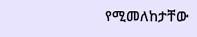የሚመለከታቸው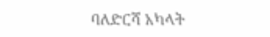ባለድርሻ አካላት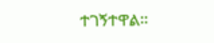ተገኝተዋል።